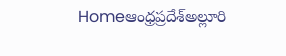Homeఆంధ్రప్రదేశ్అల్లూరి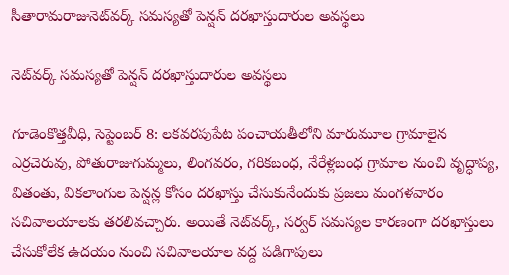సీతారామరాజునెట్‌వర్క్ సమస్యతో పెన్షన్ దరఖాస్తుదారుల అవస్థలు

నెట్‌వర్క్ సమస్యతో పెన్షన్ దరఖాస్తుదారుల అవస్థలు

గూడెంకొత్తవీధి, సెప్టెంబర్ 8: లకవరపుపేట పంచాయతీలోని మారుమూల గ్రామాలైన ఎర్రచెరువు, పోతురాజుగుమ్మలు, లింగవరం, గరికబంధ, నేరేళ్లబంధ గ్రామాల నుంచి వృద్ధాప్య, వితంతు, వికలాంగుల పెన్షన్ల కోసం దరఖాస్తు చేసుకునేందుకు ప్రజలు మంగళవారం సచివాలయాలకు తరలివచ్చారు. అయితే నెట్‌వర్క్, సర్వర్ సమస్యల కారణంగా దరఖాస్తులు చేసుకోలేక ఉదయం నుంచి సచివాలయాల వద్ద పడిగాపులు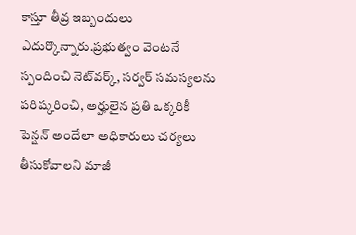కాస్తూ తీవ్ర ఇబ్బందులు ఎదుర్కొన్నారు.ప్రభుత్వం వెంటనే స్పందించి నెట్‌వర్క్, సర్వర్ సమస్యలను పరిష్కరించి, అర్హులైన ప్రతి ఒక్కరికీ పెన్షన్ అందేలా అధికారులు చర్యలు తీసుకోవాలని మాజీ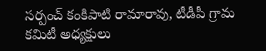సర్పంచ్ కంకిపాటి రామారావు, టీడీపీ గ్రామ కమిటీ అధ్యక్షులు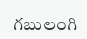గబులంగి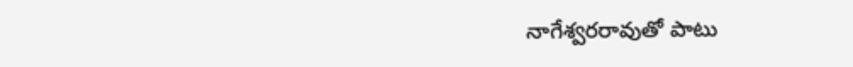నాగేశ్వరరావుతో పాటు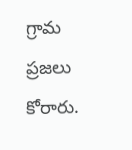గ్రామ ప్రజలు కోరారు.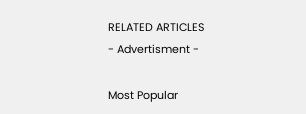RELATED ARTICLES
- Advertisment -

Most Popular